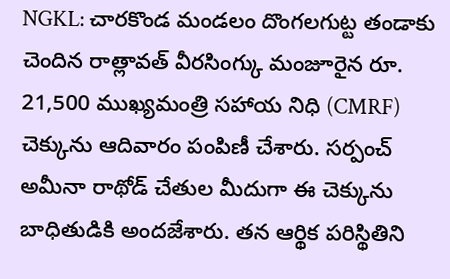NGKL: చారకొండ మండలం దొంగలగుట్ట తండాకు చెందిన రాత్లావత్ వీరసింగ్కు మంజూరైన రూ. 21,500 ముఖ్యమంత్రి సహాయ నిధి (CMRF) చెక్కును ఆదివారం పంపిణీ చేశారు. సర్పంచ్ అమీనా రాథోడ్ చేతుల మీదుగా ఈ చెక్కును బాధితుడికి అందజేశారు. తన ఆర్థిక పరిస్థితిని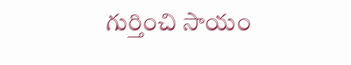గుర్తించి సాయం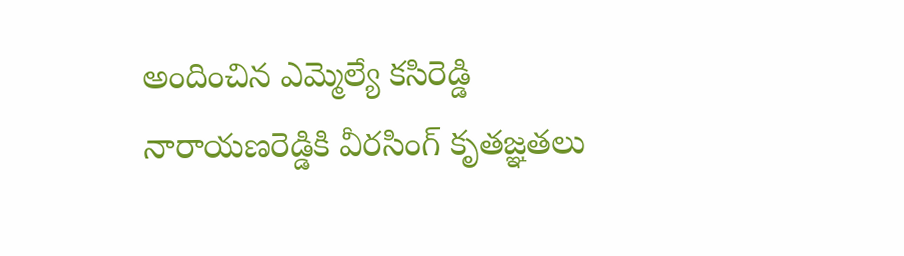అందించిన ఎమ్మెల్యే కసిరెడ్డి నారాయణరెడ్డికి వీరసింగ్ కృతజ్ఞతలు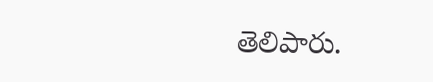తెలిపారు.